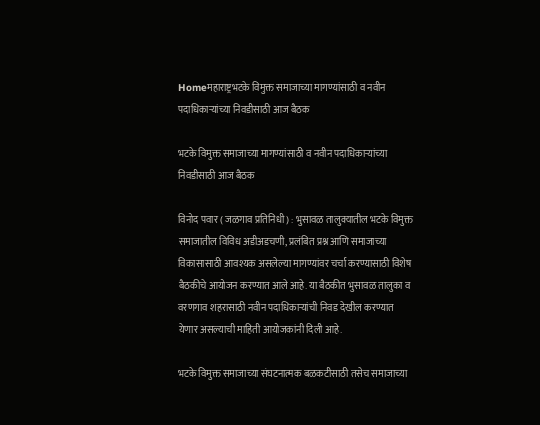Homeमहाराष्ट्रभटके विमुक्त समाजाच्या मागण्यांसाठी व नवीन पदाधिकाऱ्यांच्या निवडीसाठी आज बैठक

भटके विमुक्त समाजाच्या मागण्यांसाठी व नवीन पदाधिकाऱ्यांच्या निवडीसाठी आज बैठक

विनोद पवार ( जळगाव प्रतिनिधी ) : भुसावळ तालुक्यातील भटके विमुक्त समाजातील विविध अडीअडचणी, प्रलंबित प्रश्न आणि समाजाच्या विकासासाठी आवश्यक असलेल्या मागण्यांवर चर्चा करण्यासाठी विशेष बैठकीचे आयोजन करण्यात आले आहे. या बैठकीत भुसावळ तालुका व वरणगाव शहरासाठी नवीन पदाधिकाऱ्यांची निवड देखील करण्यात येणार असल्याची माहिती आयोजकांनी दिली आहे.

भटके विमुक्त समाजाच्या संघटनात्मक बळकटीसाठी तसेच समाजाच्या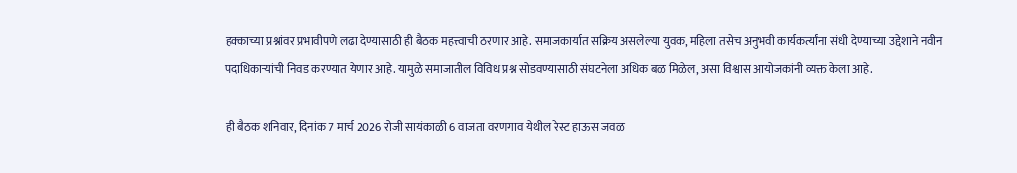हक्काच्या प्रश्नांवर प्रभावीपणे लढा देण्यासाठी ही बैठक महत्त्वाची ठरणार आहे. समाजकार्यात सक्रिय असलेल्या युवक, महिला तसेच अनुभवी कार्यकर्त्यांना संधी देण्याच्या उद्देशाने नवीन पदाधिकाऱ्यांची निवड करण्यात येणार आहे. यामुळे समाजातील विविध प्रश्न सोडवण्यासाठी संघटनेला अधिक बळ मिळेल, असा विश्वास आयोजकांनी व्यक्त केला आहे.

ही बैठक शनिवार, दिनांक 7 मार्च 2026 रोजी सायंकाळी 6 वाजता वरणगाव येथील रेस्ट हाऊस जवळ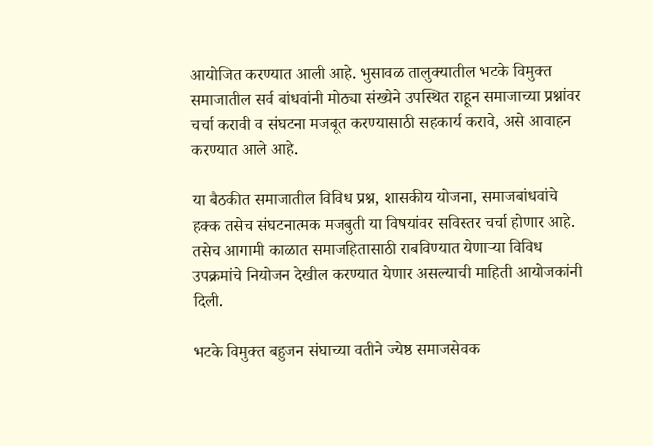आयोजित करण्यात आली आहे. भुसावळ तालुक्यातील भटके विमुक्त समाजातील सर्व बांधवांनी मोठ्या संख्येने उपस्थित राहून समाजाच्या प्रश्नांवर चर्चा करावी व संघटना मजबूत करण्यासाठी सहकार्य करावे, असे आवाहन करण्यात आले आहे.

या बैठकीत समाजातील विविध प्रश्न, शासकीय योजना, समाजबांधवांचे हक्क तसेच संघटनात्मक मजबुती या विषयांवर सविस्तर चर्चा होणार आहे. तसेच आगामी काळात समाजहितासाठी राबविण्यात येणाऱ्या विविध उपक्रमांचे नियोजन देखील करण्यात येणार असल्याची माहिती आयोजकांनी दिली.

भटके विमुक्त बहुजन संघाच्या वतीने ज्येष्ठ समाजसेवक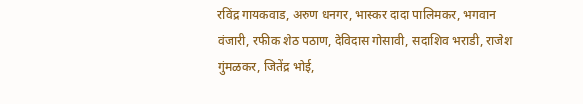रविंद्र गायकवाड, अरुण धनगर, भास्कर दादा पालिमकर, भगवान वंजारी, रफीक शेठ पठाण, देविदास गोसावी, सदाशिव भराडी, राजेश गुंमळकर, जितेंद्र भोई,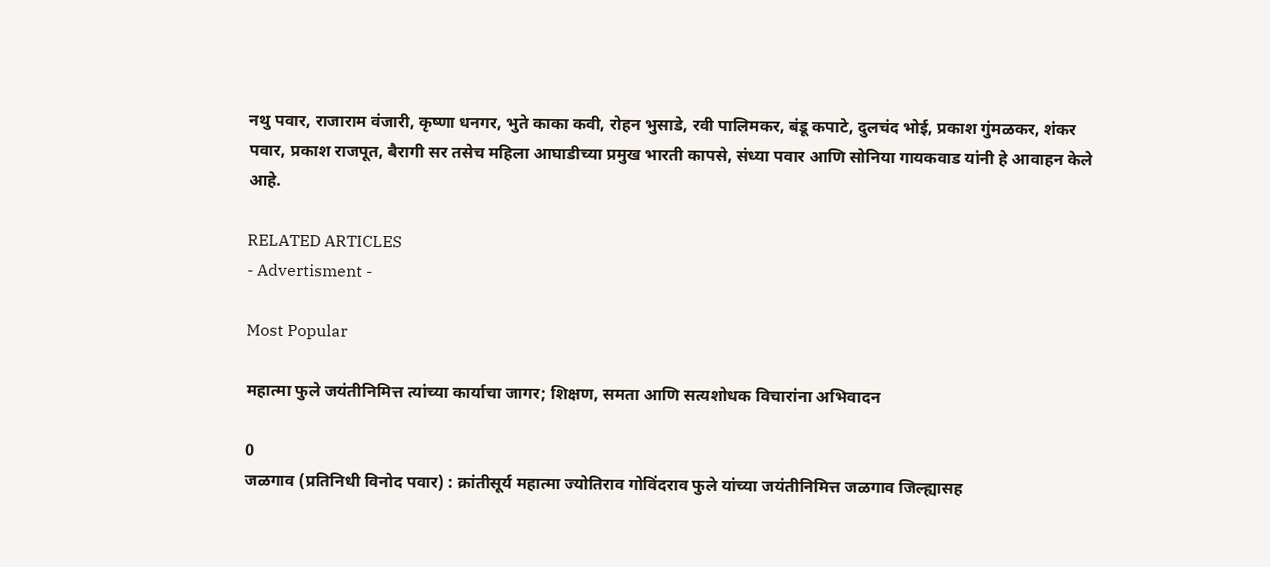नथु पवार, राजाराम वंजारी, कृष्णा धनगर, भुते काका कवी, रोहन भुसाडे, रवी पालिमकर, बंडू कपाटे, दुलचंद भोई, प्रकाश गुंमळकर, शंकर पवार, प्रकाश राजपूत, बैरागी सर तसेच महिला आघाडीच्या प्रमुख भारती कापसे, संध्या पवार आणि सोनिया गायकवाड यांनी हे आवाहन केले आहे.

RELATED ARTICLES
- Advertisment -

Most Popular

महात्मा फुले जयंतीनिमित्त त्यांच्या कार्याचा जागर; शिक्षण, समता आणि सत्यशोधक विचारांना अभिवादन

0
जळगाव (प्रतिनिधी विनोद पवार) : क्रांतीसूर्य महात्मा ज्योतिराव गोविंदराव फुले यांच्या जयंतीनिमित्त जळगाव जिल्ह्यासह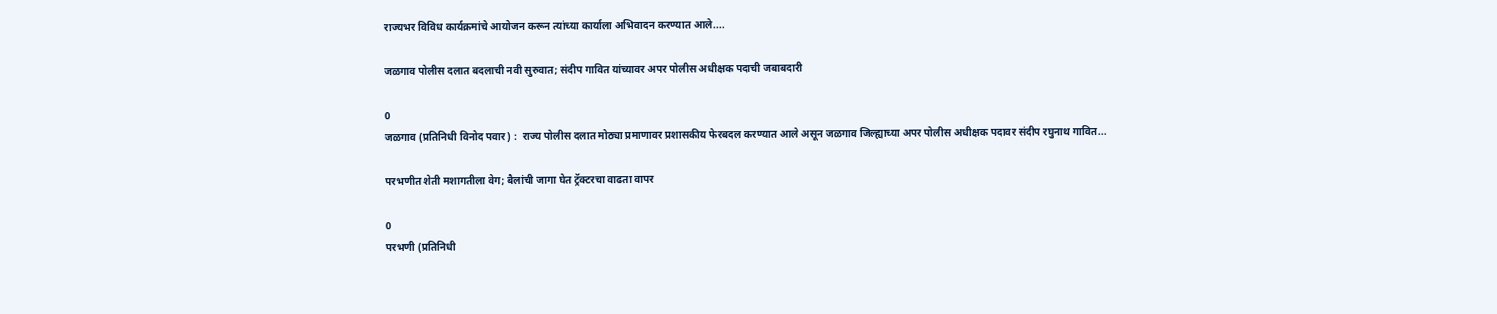राज्यभर विविध कार्यक्रमांचे आयोजन करून त्यांच्या कार्याला अभिवादन करण्यात आले....

जळगाव पोलीस दलात बदलाची नवी सुरुवात; संदीप गावित यांच्यावर अपर पोलीस अधीक्षक पदाची जबाबदारी

0
जळगाव (प्रतिनिधी विनोद पवार) :  राज्य पोलीस दलात मोठ्या प्रमाणावर प्रशासकीय फेरबदल करण्यात आले असून जळगाव जिल्ह्याच्या अपर पोलीस अधीक्षक पदावर संदीप रघुनाथ गावित...

परभणीत शेती मशागतीला वेग; बैलांची जागा घेत ट्रॅक्टरचा वाढता वापर

0
परभणी (प्रतिनिधी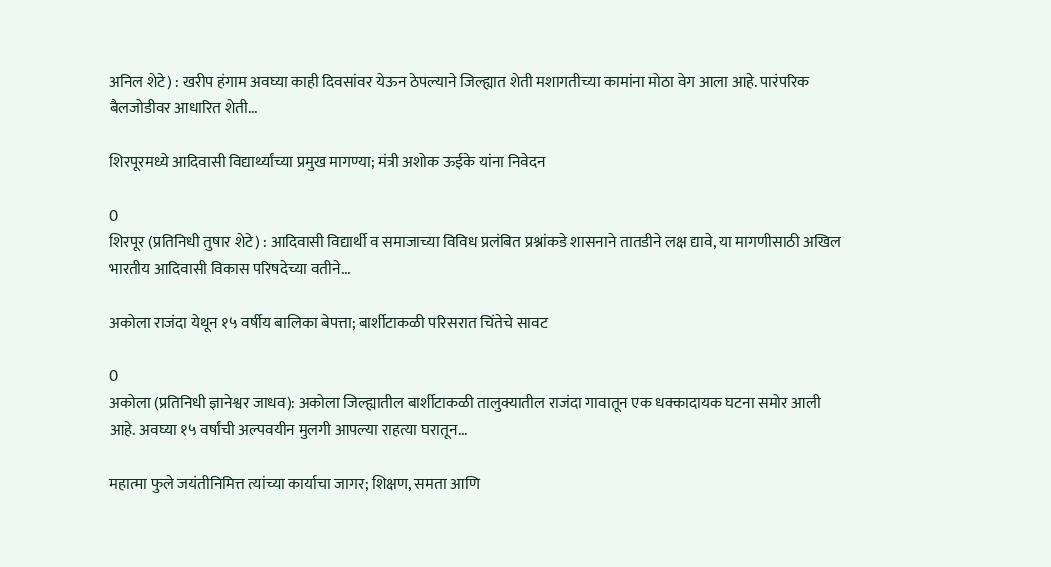अनिल शेटे) : खरीप हंगाम अवघ्या काही दिवसांवर येऊन ठेपल्याने जिल्ह्यात शेती मशागतीच्या कामांना मोठा वेग आला आहे. पारंपरिक बैलजोडीवर आधारित शेती...

शिरपूरमध्ये आदिवासी विद्यार्थ्यांच्या प्रमुख मागण्या; मंत्री अशोक ऊईके यांना निवेदन

0
शिरपूर (प्रतिनिधी तुषार शेटे) : आदिवासी विद्यार्थी व समाजाच्या विविध प्रलंबित प्रश्नांकडे शासनाने तातडीने लक्ष द्यावे, या मागणीसाठी अखिल भारतीय आदिवासी विकास परिषदेच्या वतीने...

अकोला राजंदा येथून १५ वर्षीय बालिका बेपत्ता; बार्शीटाकळी परिसरात चिंतेचे सावट

0
अकोला (प्रतिनिधी ज्ञानेश्वर जाधव): अकोला जिल्ह्यातील बार्शीटाकळी तालुक्यातील राजंदा गावातून एक धक्कादायक घटना समोर आली आहे. अवघ्या १५ वर्षांची अल्पवयीन मुलगी आपल्या राहत्या घरातून...

महात्मा फुले जयंतीनिमित्त त्यांच्या कार्याचा जागर; शिक्षण, समता आणि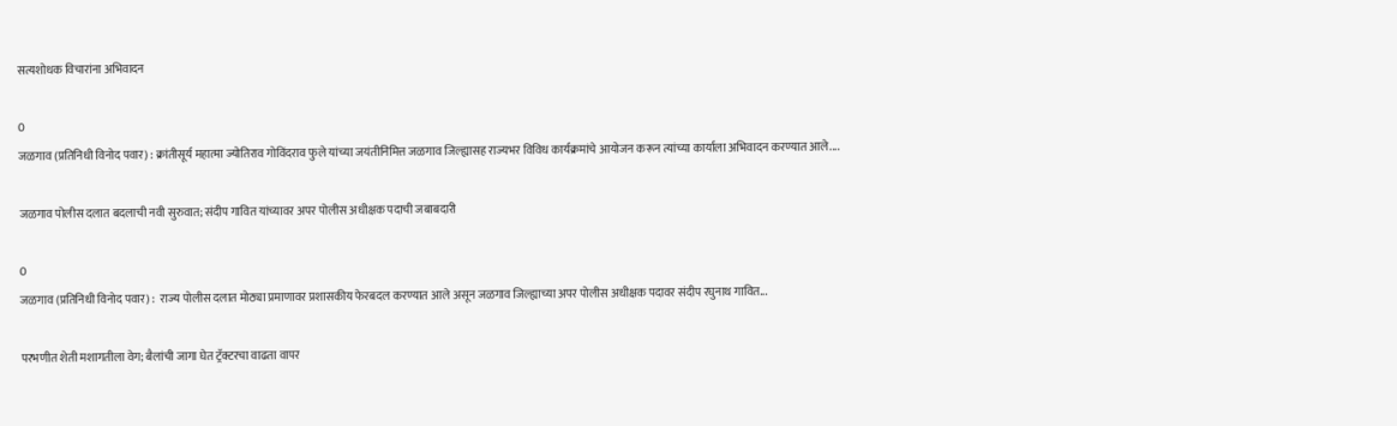सत्यशोधक विचारांना अभिवादन

0
जळगाव (प्रतिनिधी विनोद पवार) : क्रांतीसूर्य महात्मा ज्योतिराव गोविंदराव फुले यांच्या जयंतीनिमित्त जळगाव जिल्ह्यासह राज्यभर विविध कार्यक्रमांचे आयोजन करून त्यांच्या कार्याला अभिवादन करण्यात आले....

जळगाव पोलीस दलात बदलाची नवी सुरुवात; संदीप गावित यांच्यावर अपर पोलीस अधीक्षक पदाची जबाबदारी

0
जळगाव (प्रतिनिधी विनोद पवार) :  राज्य पोलीस दलात मोठ्या प्रमाणावर प्रशासकीय फेरबदल करण्यात आले असून जळगाव जिल्ह्याच्या अपर पोलीस अधीक्षक पदावर संदीप रघुनाथ गावित...

परभणीत शेती मशागतीला वेग; बैलांची जागा घेत ट्रॅक्टरचा वाढता वापर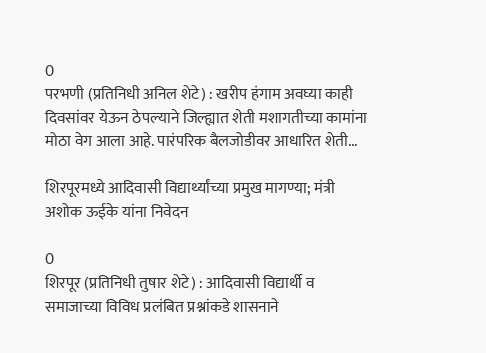0
परभणी (प्रतिनिधी अनिल शेटे) : खरीप हंगाम अवघ्या काही दिवसांवर येऊन ठेपल्याने जिल्ह्यात शेती मशागतीच्या कामांना मोठा वेग आला आहे. पारंपरिक बैलजोडीवर आधारित शेती...

शिरपूरमध्ये आदिवासी विद्यार्थ्यांच्या प्रमुख मागण्या; मंत्री अशोक ऊईके यांना निवेदन

0
शिरपूर (प्रतिनिधी तुषार शेटे) : आदिवासी विद्यार्थी व समाजाच्या विविध प्रलंबित प्रश्नांकडे शासनाने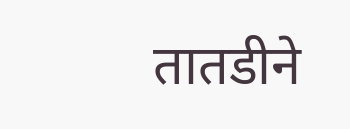तातडीने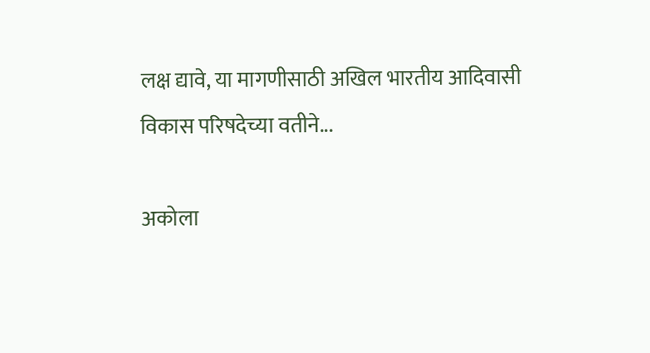लक्ष द्यावे, या मागणीसाठी अखिल भारतीय आदिवासी विकास परिषदेच्या वतीने...

अकोला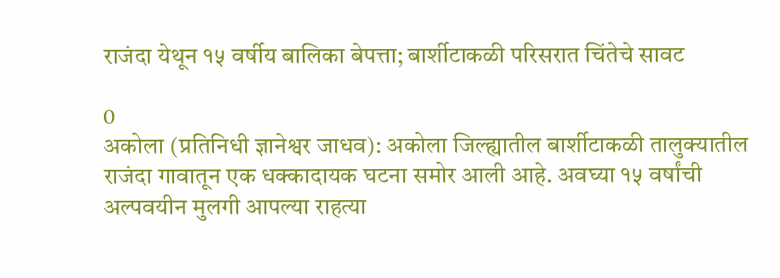राजंदा येथून १५ वर्षीय बालिका बेपत्ता; बार्शीटाकळी परिसरात चिंतेचे सावट

0
अकोला (प्रतिनिधी ज्ञानेश्वर जाधव): अकोला जिल्ह्यातील बार्शीटाकळी तालुक्यातील राजंदा गावातून एक धक्कादायक घटना समोर आली आहे. अवघ्या १५ वर्षांची अल्पवयीन मुलगी आपल्या राहत्या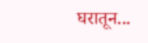घरातून...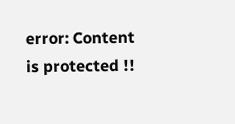error: Content is protected !!